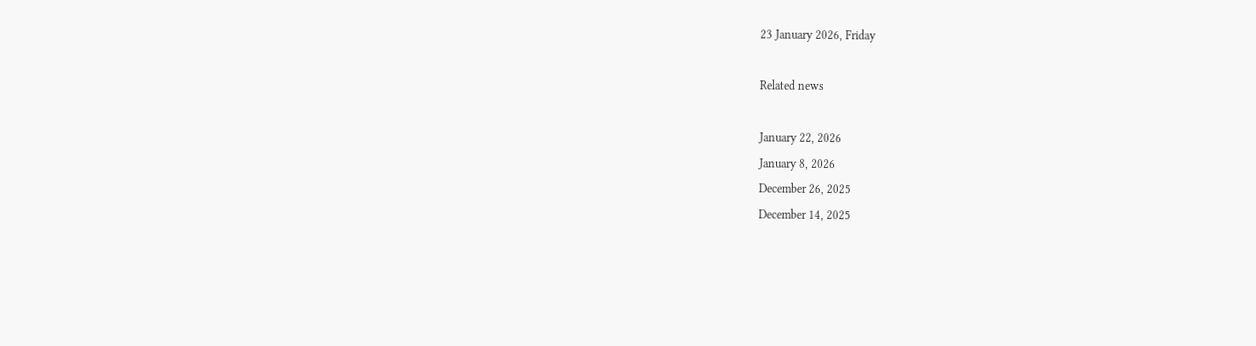23 January 2026, Friday

Related news

January 22, 2026
January 8, 2026
December 26, 2025
December 14, 2025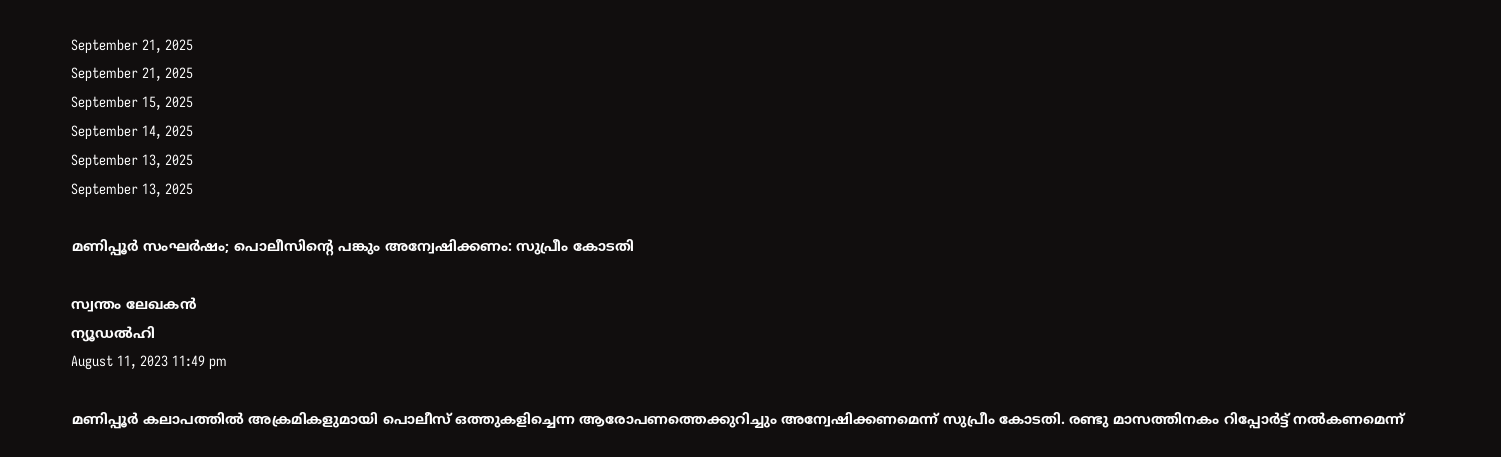September 21, 2025
September 21, 2025
September 15, 2025
September 14, 2025
September 13, 2025
September 13, 2025

മണിപ്പൂര്‍ സംഘര്‍ഷം; പൊലീസിന്റെ പങ്കും അന്വേഷിക്കണം: സുപ്രീം കോടതി

സ്വന്തം ലേഖകൻ
ന്യൂഡല്‍ഹി
August 11, 2023 11:49 pm

മണിപ്പൂര്‍ കലാപത്തില്‍ അക്രമികളുമായി പൊലീസ് ഒത്തുകളിച്ചെന്ന ആരോപണത്തെക്കുറിച്ചും അന്വേഷിക്കണമെന്ന് സുപ്രീം കോടതി. രണ്ടു മാസത്തിനകം റിപ്പോര്‍ട്ട് നല്‍കണമെന്ന്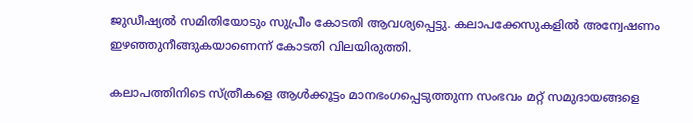ജുഡീഷ്യല്‍ സമിതിയോടും സുപ്രീം കോടതി ആവശ്യപ്പെട്ടു. കലാപക്കേസുകളില്‍ അന്വേഷണം ഇഴഞ്ഞുനീങ്ങുകയാണെന്ന് കോടതി വിലയിരുത്തി.

കലാപത്തിനിടെ സ്ത്രീകളെ ആള്‍ക്കൂട്ടം മാനഭംഗപ്പെടുത്തുന്ന സംഭവം മറ്റ് സമുദായങ്ങളെ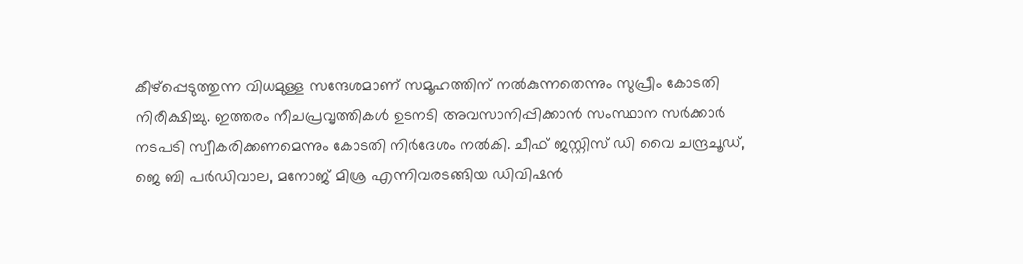കീഴ്പ്പെടുത്തുന്ന വിധമുള്ള സന്ദേശമാണ് സമൂഹത്തിന് നല്‍കുന്നതെന്നും സുപ്രീം കോടതി നിരീക്ഷിച്ചു. ഇത്തരം നീചപ്രവൃത്തികള്‍ ഉടനടി അവസാനിപ്പിക്കാന്‍ സംസ്ഥാന സര്‍ക്കാര്‍ നടപടി സ്വീകരിക്കണമെന്നും കോടതി നിര്‍ദേശം നല്‍കി. ചീഫ് ജസ്റ്റിസ് ഡി വൈ ചന്ദ്രചൂഡ്, ജെ ബി പര്‍ഡിവാല, മനോജ് മിശ്ര എന്നിവരടങ്ങിയ ഡിവിഷന്‍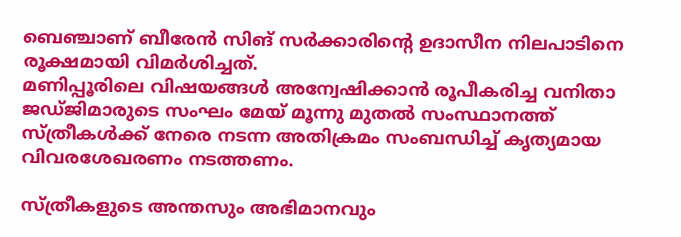ബെഞ്ചാണ് ബീരേന്‍ സിങ് സര്‍ക്കാരിന്റെ ഉദാസീന നിലപാടിനെ രൂക്ഷമായി വിമര്‍ശിച്ചത്.
മണിപ്പൂരിലെ വിഷയങ്ങള്‍ അന്വേഷിക്കാന്‍ രൂപീകരിച്ച വനിതാ ജഡ്ജിമാരുടെ സംഘം മേയ് മൂന്നു മുതല്‍ സംസ്ഥാനത്ത് സ്ത്രീകള്‍ക്ക് നേരെ നടന്ന അതിക്രമം സംബന്ധിച്ച് കൃത്യമായ വിവരശേഖരണം നടത്തണം.

സ്ത്രീകളുടെ അന്തസും അഭിമാനവും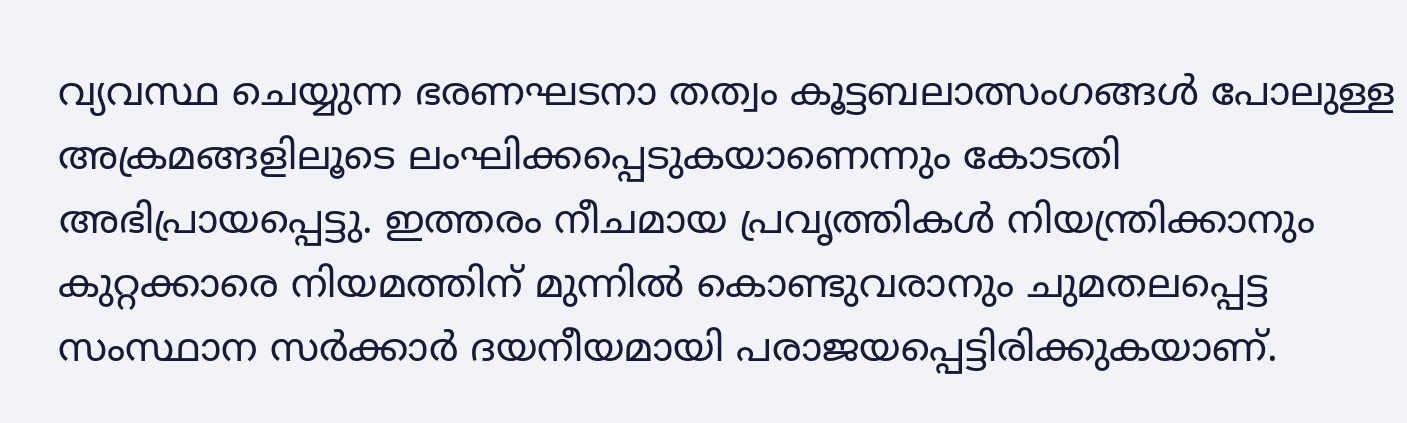വ്യവസ്ഥ ചെയ്യുന്ന ഭരണഘടനാ തത്വം കൂട്ടബലാത്സംഗങ്ങള്‍ പോലുള്ള അക്രമങ്ങളിലൂടെ ലംഘിക്കപ്പെടുകയാണെന്നും കോടതി അഭിപ്രായപ്പെട്ടു. ഇത്തരം നീചമായ പ്രവൃത്തികള്‍ നിയന്ത്രിക്കാനും കുറ്റക്കാരെ നിയമത്തിന് മുന്നില്‍ കൊണ്ടുവരാനും ചുമതലപ്പെട്ട സംസ്ഥാന സര്‍ക്കാര്‍ ദയനീയമായി പരാജയപ്പെട്ടിരിക്കുകയാണ്.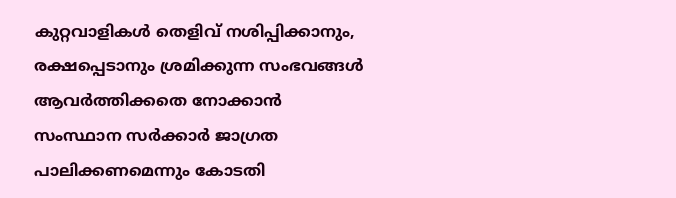കുറ്റവാളികള്‍ തെളിവ് നശിപ്പിക്കാനും, രക്ഷപ്പെടാനും ശ്രമിക്കുന്ന സംഭവങ്ങള്‍ ആവര്‍ത്തിക്കതെ നോക്കാന്‍ സംസ്ഥാന സര്‍ക്കാര്‍ ജാഗ്രത പാലിക്കണമെന്നും കോടതി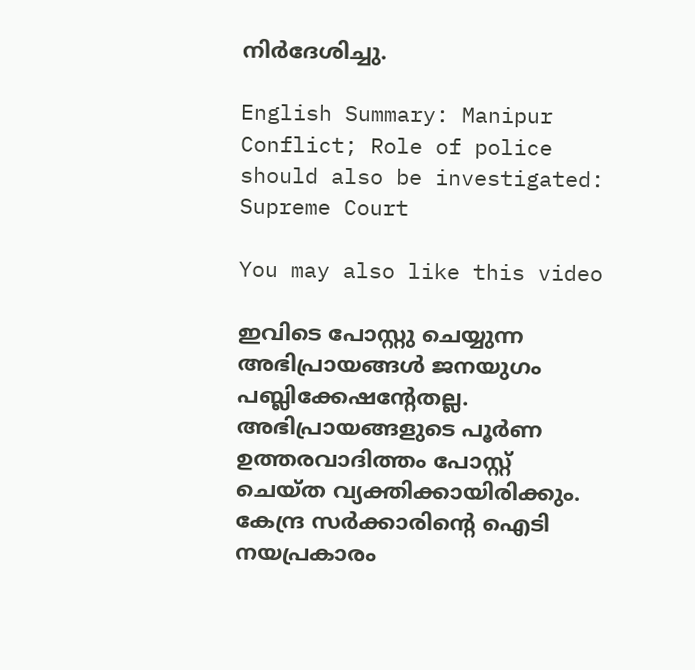നിര്‍ദേശിച്ചു.

English Summary: Manipur Conflict; Role of police should also be investigated: Supreme Court

You may also like this video

ഇവിടെ പോസ്റ്റു ചെയ്യുന്ന അഭിപ്രായങ്ങള്‍ ജനയുഗം പബ്ലിക്കേഷന്റേതല്ല. അഭിപ്രായങ്ങളുടെ പൂര്‍ണ ഉത്തരവാദിത്തം പോസ്റ്റ് ചെയ്ത വ്യക്തിക്കായിരിക്കും. കേന്ദ്ര സര്‍ക്കാരിന്റെ ഐടി നയപ്രകാരം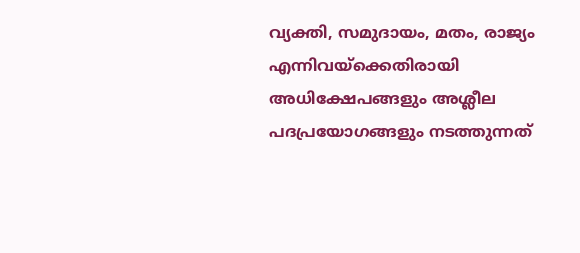വ്യക്തി, സമുദായം, മതം, രാജ്യം എന്നിവയ്‌ക്കെതിരായി അധിക്ഷേപങ്ങളും അശ്ലീല പദപ്രയോഗങ്ങളും നടത്തുന്നത്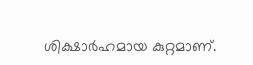ശിക്ഷാര്‍ഹമായ കുറ്റമാണ്.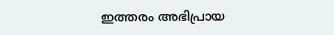ഇത്തരം അഭിപ്രായ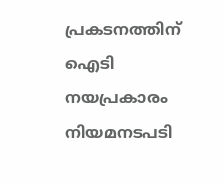പ്രകടനത്തിന് ഐടി നയപ്രകാരം നിയമനടപടി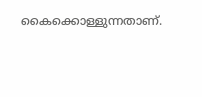കൈക്കൊള്ളുന്നതാണ്.